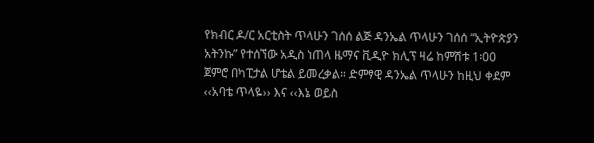የክብር ዶ/ር አርቲስት ጥላሁን ገሰሰ ልጅ ዳንኤል ጥላሁን ገሰሰ “ኢትዮጵያን አትንኩ” የተሰኘው አዲስ ነጠላ ዜማና ቪዲዮ ክሊፕ ዛሬ ከምሽቱ 1፡00 ጀምሮ በካፒታል ሆቴል ይመረቃል። ድምፃዊ ዳንኤል ጥላሁን ከዚህ ቀደም ‹‹አባቴ ጥላዬ›› እና ‹‹እኔ ወይስ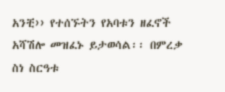አንቺ›› የተሰኙትን የአባቱን ዘፈኖች አሻሽሎ መዝፈኑ ይታወሳል፡፡ በምረቃ ስነ ስርዓቱ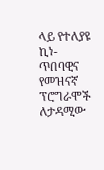ላይ የተለያዩ ኪነ-ጥበባዊና የመዝናኛ ፕሮግራሞች ለታዳሚው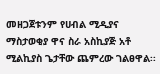መዘጋጀቱንም የሀብል ሚዲያና ማስታወቂያ ዋና ስራ አስኪያጅ አቶ ሚልኪያስ ጌታቸው ጨምረው ገልፀዋል፡፡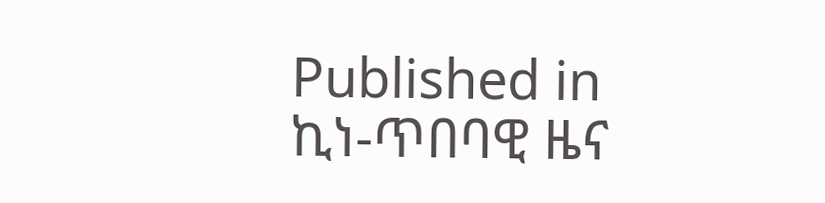Published in
ኪነ-ጥበባዊ ዜና